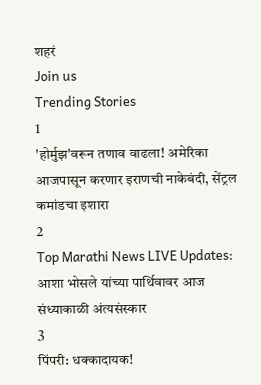शहरं
Join us
Trending Stories
1
'होर्मुझ'वरून तणाव वाढला! अमेरिका आजपासून करणार इराणची नाकेबंदी, सेंट्रल कमांडचा इशारा
2
Top Marathi News LIVE Updates: आशा भोसले यांच्या पार्थिवावर आज संध्याकाळी अंत्यसंस्कार
3
पिंपरी: धक्कादायक!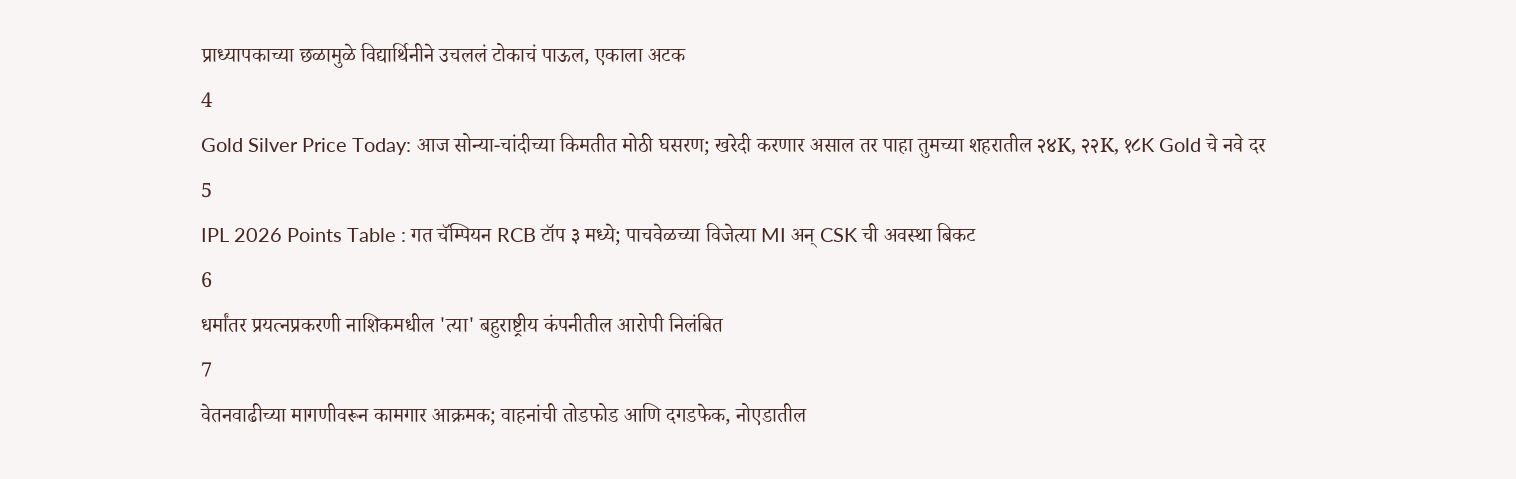प्राध्यापकाच्या छळामुळे विद्यार्थिनीने उचललं टोकाचं पाऊल, एकाला अटक
4
Gold Silver Price Today: आज सोन्या-चांदीच्या किमतीत मोठी घसरण; खरेदी करणार असाल तर पाहा तुमच्या शहरातील २४K, २२K, १८K Gold चे नवे दर
5
IPL 2026 Points Table : गत चॅम्पियन RCB टॉप ३ मध्ये; पाचवेळच्या विजेत्या MI अन् CSK ची अवस्था बिकट
6
धर्मांतर प्रयत्नप्रकरणी नाशिकमधील 'त्या' बहुराष्ट्रीय कंपनीतील आरोपी निलंबित
7
वेतनवाढीच्या मागणीवरून कामगार आक्रमक; वाहनांची तोडफोड आणि दगडफेक, नोएडातील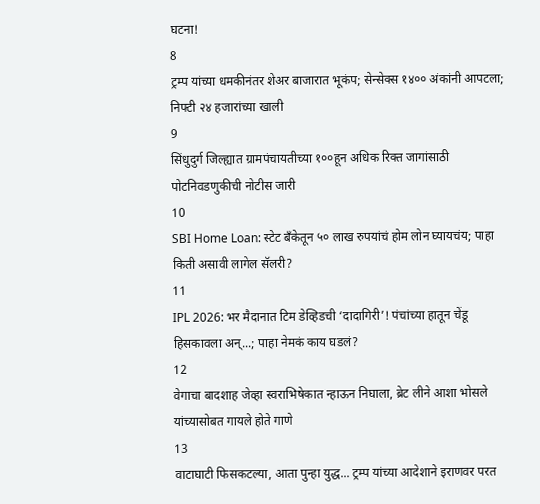घटना!
8
ट्रम्प यांच्या धमकीनंतर शेअर बाजारात भूकंप; सेन्सेक्स १४०० अंकांनी आपटला; निफ्टी २४ हजारांच्या खाली
9
सिंधुदुर्ग जिल्ह्यात ग्रामपंचायतीच्या १००हून अधिक रिक्त जागांसाठी पोटनिवडणुकीची नोटीस जारी
10
SBI Home Loan: स्टेट बँकेतून ५० लाख रुपयांचं होम लोन घ्यायचंय; पाहा किती असावी लागेल सॅलरी?
11
IPL 2026: भर मैदानात टिम डेव्हिडची ‘दादागिरी’! पंचांच्या हातून चेंडू हिसकावला अन्...; पाहा नेमकं काय घडलं?
12
वेगाचा बादशाह जेव्हा स्वराभिषेकात न्हाऊन निघाला, ब्रेट लीने आशा भोसले यांच्यासोबत गायले होते गाणे
13
वाटाघाटी फिसकटल्या, आता पुन्हा युद्ध... ट्रम्प यांच्या आदेशाने इराणवर परत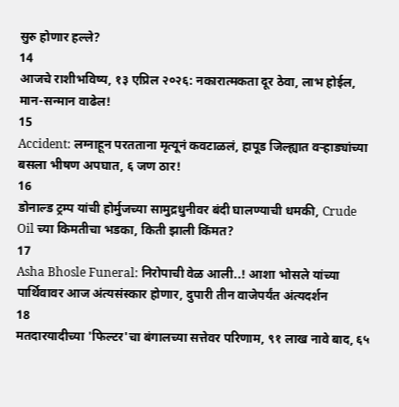सुरु होणार हल्ले?
14
आजचे राशीभविष्य, १३ एप्रिल २०२६: नकारात्मकता दूर ठेवा, लाभ होईल, मान-सन्मान वाढेल!
15
Accident: लग्नाहून परतताना मृत्यूनं कवटाळलं, हापूड जिल्ह्यात वऱ्हाड्यांच्या बसला भीषण अपघात, ६ जण ठार!
16
डोनाल्ड ट्रम्प यांची होर्मुजच्या सामुद्रधुनीवर बंदी घालण्याची धमकी, Crude Oil च्या किमतीचा भडका, किती झाली किंमत?
17
Asha Bhosle Funeral: निरोपाची वेळ आली..! आशा भोसले यांच्या पार्थिवावर आज अंत्यसंस्कार होणार, दुपारी तीन वाजेपर्यंत अंत्यदर्शन
18
मतदारयादीच्या 'फिल्टर'चा बंगालच्या सत्तेवर परिणाम, ९१ लाख नावे बाद, ६५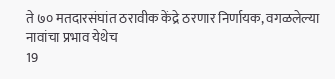ते ७० मतदारसंघांत ठरावीक केंद्रे ठरणार निर्णायक, वगळलेल्या नावांचा प्रभाव येथेच
19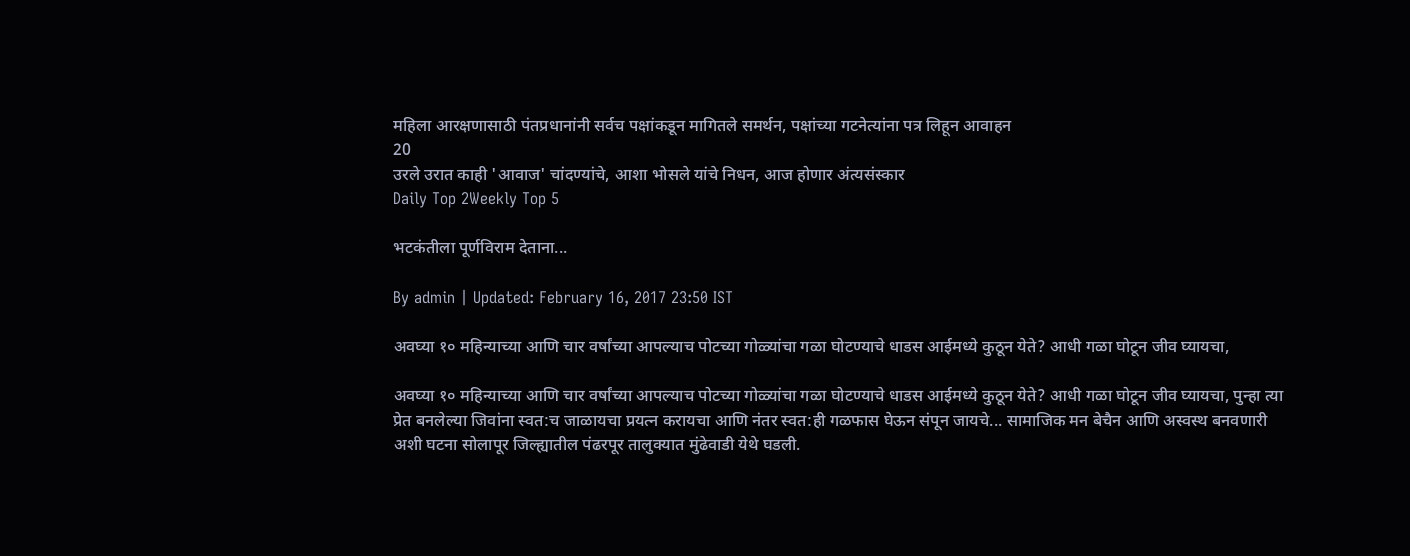महिला आरक्षणासाठी पंतप्रधानांनी सर्वच पक्षांकडून मागितले समर्थन, पक्षांच्या गटनेत्यांना पत्र लिहून आवाहन
20
उरले उरात काही 'आवाज' चांदण्यांचे, आशा भोसले यांचे निधन, आज होणार अंत्यसंस्कार
Daily Top 2Weekly Top 5

भटकंतीला पूर्णविराम देताना...

By admin | Updated: February 16, 2017 23:50 IST

अवघ्या १० महिन्याच्या आणि चार वर्षांच्या आपल्याच पोटच्या गोळ्यांचा गळा घोटण्याचे धाडस आईमध्ये कुठून येते? आधी गळा घोटून जीव घ्यायचा,

अवघ्या १० महिन्याच्या आणि चार वर्षांच्या आपल्याच पोटच्या गोळ्यांचा गळा घोटण्याचे धाडस आईमध्ये कुठून येते? आधी गळा घोटून जीव घ्यायचा, पुन्हा त्या प्रेत बनलेल्या जिवांना स्वत:च जाळायचा प्रयत्न करायचा आणि नंतर स्वत:ही गळफास घेऊन संपून जायचे... सामाजिक मन बेचैन आणि अस्वस्थ बनवणारी अशी घटना सोलापूर जिल्ह्यातील पंढरपूर तालुक्यात मुंढेवाडी येथे घडली.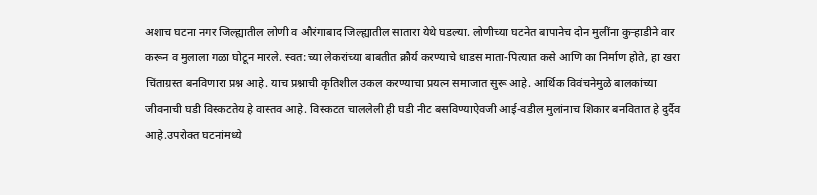अशाच घटना नगर जिल्ह्यातील लोणी व औरंगाबाद जिल्ह्यातील सातारा येथे घडल्या. लोणीच्या घटनेत बापानेच दोन मुलींना कुऱ्हाडीने वार करून व मुलाला गळा घोटून मारले. स्वत:च्या लेकरांच्या बाबतीत क्रौर्य करण्याचे धाडस माता-पित्यात कसे आणि का निर्माण होते, हा खरा चिंताग्रस्त बनविणारा प्रश्न आहे. याच प्रश्नाची कृतिशील उकल करण्याचा प्रयत्न समाजात सुरू आहे. आर्थिक विवंचनेमुळे बालकांच्या जीवनाची घडी विस्कटतेय हे वास्तव आहे. विस्कटत चाललेली ही घडी नीट बसविण्याऐवजी आई-वडील मुलांनाच शिकार बनवितात हे दुर्दैव आहे.उपरोक्त घटनांमध्ये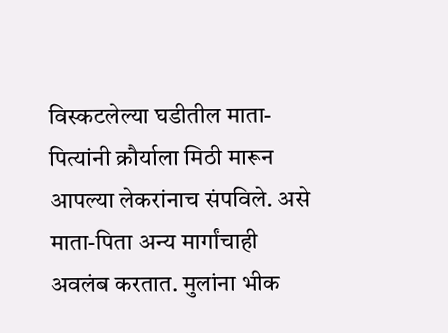विस्कटलेल्या घडीतील माता-पित्यांनी क्रौर्याला मिठी मारून आपल्या लेकरांनाच संपविले. असे माता-पिता अन्य मार्गांचाही अवलंब करतात. मुलांना भीक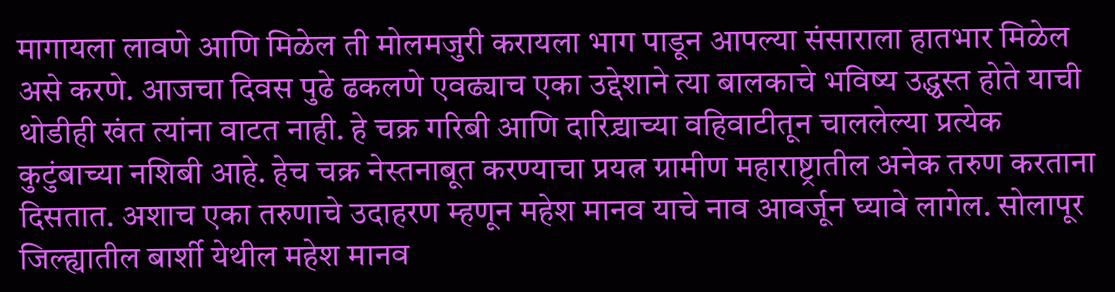मागायला लावणे आणि मिळेल ती मोलमजुरी करायला भाग पाडून आपल्या संसाराला हातभार मिळेल असे करणे. आजचा दिवस पुढे ढकलणे एवढ्याच एका उद्देशाने त्या बालकाचे भविष्य उद्ध्वस्त होते याची थोडीही खंत त्यांना वाटत नाही. हे चक्र गरिबी आणि दारिद्र्याच्या वहिवाटीतून चाललेल्या प्रत्येक कुटुंबाच्या नशिबी आहे. हेच चक्र नेस्तनाबूत करण्याचा प्रयत्न ग्रामीण महाराष्ट्रातील अनेक तरुण करताना दिसतात. अशाच एका तरुणाचे उदाहरण म्हणून महेश मानव याचे नाव आवर्जून घ्यावे लागेल. सोलापूर जिल्ह्यातील बार्शी येथील महेश मानव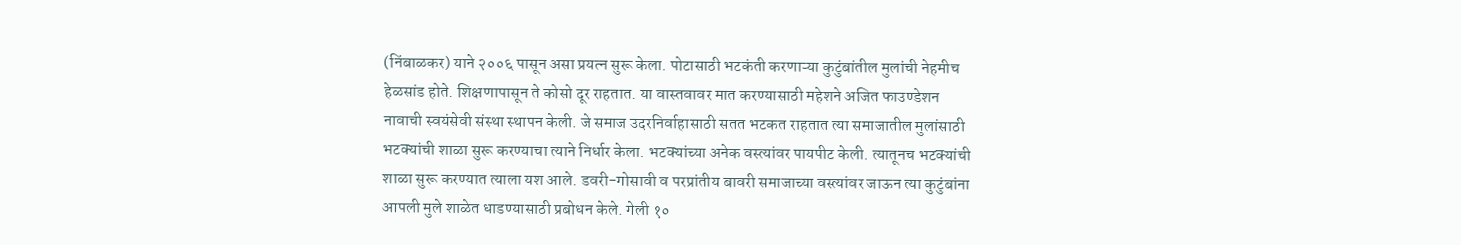(निंबाळकर) याने २००६ पासून असा प्रयत्न सुरू केला. पोटासाठी भटकंती करणाऱ्या कुटुंबांतील मुलांची नेहमीच हेळसांड होते. शिक्षणापासून ते कोसो दूर राहतात. या वास्तवावर मात करण्यासाठी महेशने अजित फाउण्डेशन नावाची स्वयंसेवी संस्था स्थापन केली. जे समाज उदरनिर्वाहासाठी सतत भटकत राहतात त्या समाजातील मुलांसाठी भटक्यांची शाळा सुरू करण्याचा त्याने निर्धार केला. भटक्यांच्या अनेक वस्त्यांवर पायपीट केली. त्यातूनच भटक्यांची शाळा सुरू करण्यात त्याला यश आले. डवरी-गोसावी व परप्रांतीय बावरी समाजाच्या वस्त्यांवर जाऊन त्या कुटुंबांना आपली मुले शाळेत धाडण्यासाठी प्रबोधन केले. गेली १०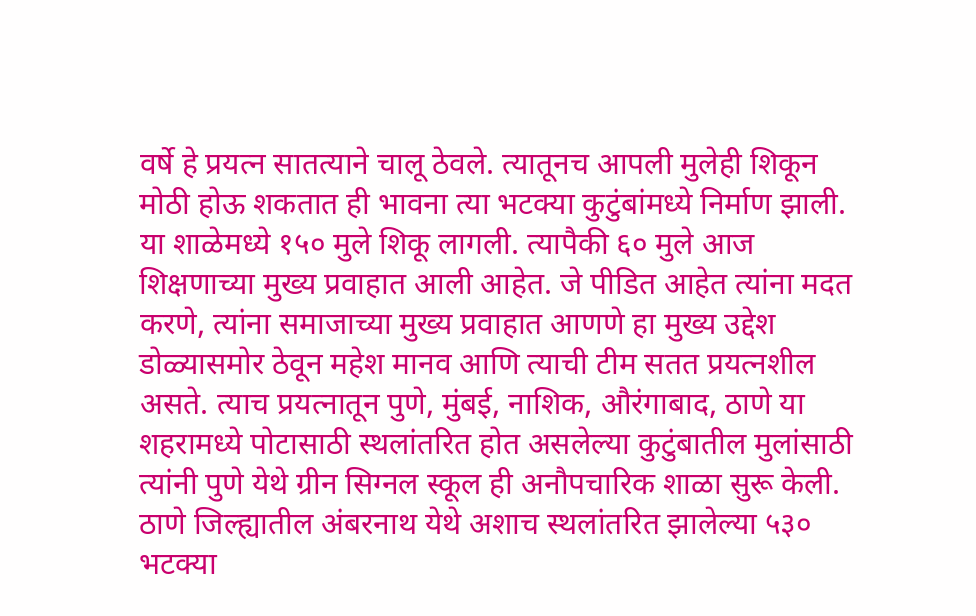वर्षे हे प्रयत्न सातत्याने चालू ठेवले. त्यातूनच आपली मुलेही शिकून मोठी होऊ शकतात ही भावना त्या भटक्या कुटुंबांमध्ये निर्माण झाली. या शाळेमध्ये १५० मुले शिकू लागली. त्यापैकी ६० मुले आज शिक्षणाच्या मुख्य प्रवाहात आली आहेत. जे पीडित आहेत त्यांना मदत करणे, त्यांना समाजाच्या मुख्य प्रवाहात आणणे हा मुख्य उद्देश डोळ्यासमोर ठेवून महेश मानव आणि त्याची टीम सतत प्रयत्नशील असते. त्याच प्रयत्नातून पुणे, मुंबई, नाशिक, औरंगाबाद, ठाणे या शहरामध्ये पोटासाठी स्थलांतरित होत असलेल्या कुटुंबातील मुलांसाठी त्यांनी पुणे येथे ग्रीन सिग्नल स्कूल ही अनौपचारिक शाळा सुरू केली. ठाणे जिल्ह्यातील अंबरनाथ येथे अशाच स्थलांतरित झालेल्या ५३० भटक्या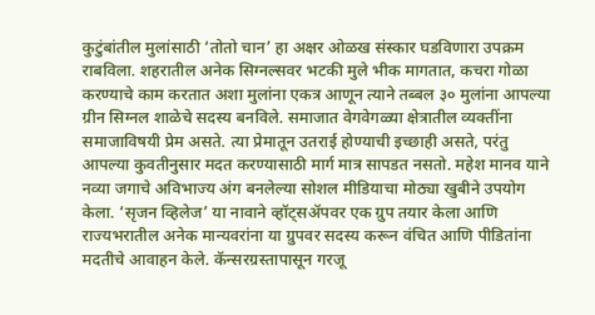कुटुंबांतील मुलांसाठी ‘तोतो चान’ हा अक्षर ओळख संस्कार घडविणारा उपक्रम राबविला. शहरातील अनेक सिग्नल्सवर भटकी मुले भीक मागतात, कचरा गोळा करण्याचे काम करतात अशा मुलांना एकत्र आणून त्याने तब्बल ३० मुलांना आपल्या ग्रीन सिग्नल शाळेचे सदस्य बनविले. समाजात वेगवेगळ्या क्षेत्रातील व्यक्तींना समाजाविषयी प्रेम असते. त्या प्रेमातून उतराई होण्याची इच्छाही असते, परंतु आपल्या कुवतीनुसार मदत करण्यासाठी मार्ग मात्र सापडत नसतो. महेश मानव याने नव्या जगाचे अविभाज्य अंग बनलेल्या सोशल मीडियाचा मोठ्या खुबीने उपयोग केला. ‘सृजन व्हिलेज’ या नावाने व्हॉट्सअ‍ॅपवर एक ग्रुप तयार केला आणि राज्यभरातील अनेक मान्यवरांना या ग्रुपवर सदस्य करून वंचित आणि पीडितांना मदतीचे आवाहन केले. कॅन्सरग्रस्तापासून गरजू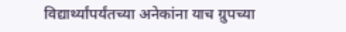विद्यार्थ्यांपर्यंतच्या अनेकांना याच ग्रुपच्या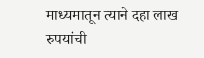माध्यमातून त्याने दहा लाख रुपयांची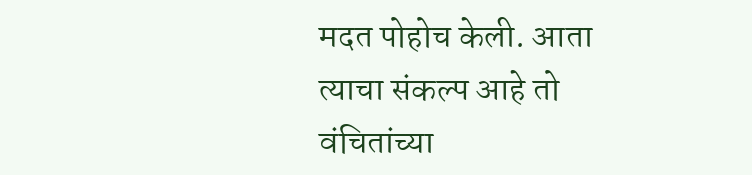मदत पोहोच केली. आता त्याचा संकल्प आहे तो वंचितांच्या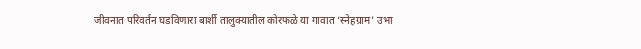जीवनात परिवर्तन घडविणारा बार्शी तालुक्यातील कोरफळे या गावात ‘स्नेहग्राम’ उभा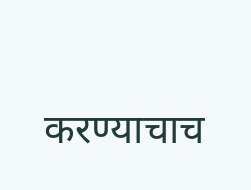करण्याचाच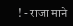! - राजा माने